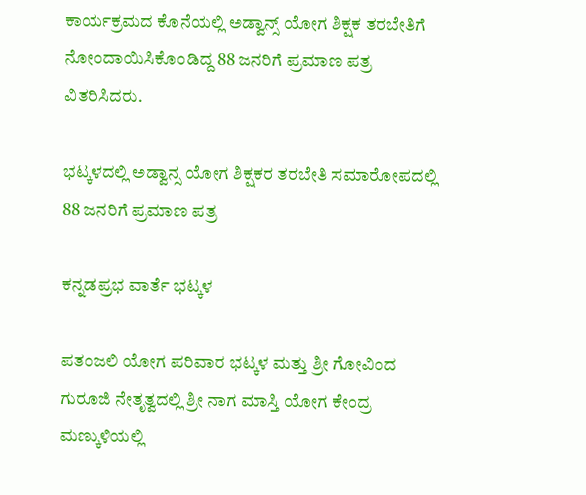ಕಾರ್ಯಕ್ರಮದ ಕೊನೆಯಲ್ಲಿ ಅಡ್ವಾನ್ಸ್ ಯೋಗ ಶಿಕ್ಷಕ ತರಬೇತಿಗೆ ನೋಂದಾಯಿಸಿಕೊಂಡಿದ್ದ 88 ಜನರಿಗೆ ಪ್ರಮಾಣ ಪತ್ರ ವಿತರಿಸಿದರು.

ಭಟ್ಕಳದಲ್ಲಿ ಅಡ್ವಾನ್ಸ ಯೋಗ ಶಿಕ್ಷಕರ ತರಬೇತಿ ಸಮಾರೋಪದಲ್ಲಿ 88 ಜನರಿಗೆ ಪ್ರಮಾಣ ಪತ್ರ

ಕನ್ನಡಪ್ರಭ ವಾರ್ತೆ ಭಟ್ಕಳ

ಪತಂಜಲಿ ಯೋಗ ಪರಿವಾರ ಭಟ್ಕಳ ಮತ್ತು ಶ್ರೀ ಗೋವಿಂದ ಗುರೂಜಿ ನೇತೃತ್ವದಲ್ಲಿ ಶ್ರೀ ನಾಗ ಮಾಸ್ತಿ ಯೋಗ ಕೇಂದ್ರ ಮಣ್ಕುಳಿಯಲ್ಲಿ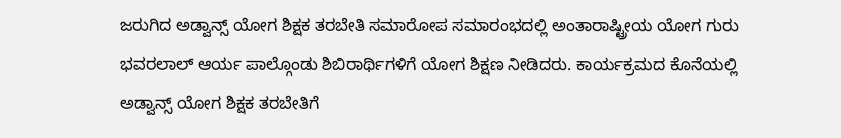ಜರುಗಿದ ಅಡ್ವಾನ್ಸ್ ಯೋಗ ಶಿಕ್ಷಕ ತರಬೇತಿ ಸಮಾರೋಪ ಸಮಾರಂಭದಲ್ಲಿ ಅಂತಾರಾಷ್ಟ್ರೀಯ ಯೋಗ ಗುರು ಭವರಲಾಲ್ ಆರ್ಯ ಪಾಲ್ಗೊಂಡು ಶಿಬಿರಾರ್ಥಿಗಳಿಗೆ ಯೋಗ ಶಿಕ್ಷಣ ನೀಡಿದರು. ಕಾರ್ಯಕ್ರಮದ ಕೊನೆಯಲ್ಲಿ ಅಡ್ವಾನ್ಸ್ ಯೋಗ ಶಿಕ್ಷಕ ತರಬೇತಿಗೆ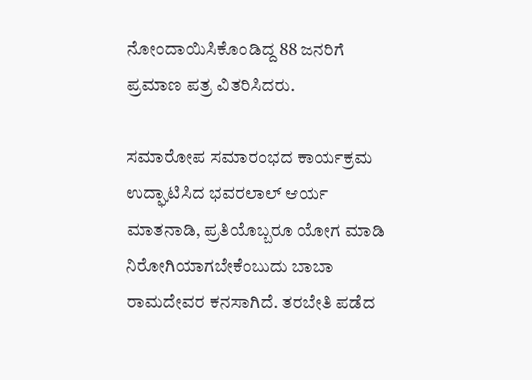ನೋಂದಾಯಿಸಿಕೊಂಡಿದ್ದ 88 ಜನರಿಗೆ ಪ್ರಮಾಣ ಪತ್ರ ವಿತರಿಸಿದರು.

ಸಮಾರೋಪ ಸಮಾರಂಭದ ಕಾರ್ಯಕ್ರಮ ಉದ್ಘಾಟಿಸಿದ ಭವರಲಾಲ್ ಆರ್ಯ ಮಾತನಾಡಿ, ಪ್ರತಿಯೊಬ್ಬರೂ ಯೋಗ ಮಾಡಿ ನಿರೋಗಿಯಾಗಬೇಕೆಂಬುದು ಬಾಬಾ ರಾಮದೇವರ ಕನಸಾಗಿದೆ. ತರಬೇತಿ ಪಡೆದ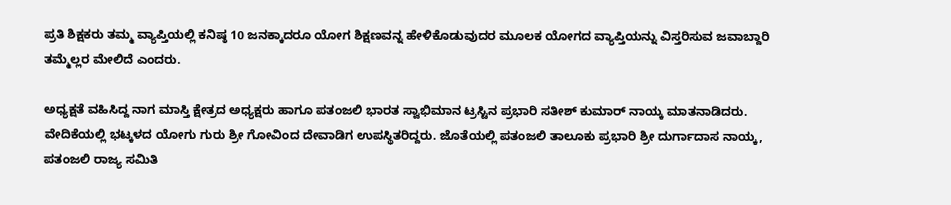ಪ್ರತಿ ಶಿಕ್ಷಕರು ತಮ್ಮ ವ್ಯಾಪ್ತಿಯಲ್ಲಿ ಕನಿಷ್ಠ 10 ಜನಕ್ಕಾದರೂ ಯೋಗ ಶಿಕ್ಷಣವನ್ನ ಹೇಳಿಕೊಡುವುದರ ಮೂಲಕ ಯೋಗದ ವ್ಯಾಪ್ತಿಯನ್ನು ವಿಸ್ತರಿಸುವ ಜವಾಬ್ದಾರಿ ತಮ್ಮೆಲ್ಲರ ಮೇಲಿದೆ ಎಂದರು.

ಅಧ್ಯಕ್ಷತೆ ವಹಿಸಿದ್ದ ನಾಗ ಮಾಸ್ತಿ ಕ್ಷೇತ್ರದ ಅಧ್ಯಕ್ಷರು ಹಾಗೂ ಪತಂಜಲಿ ಭಾರತ ಸ್ವಾಭಿಮಾನ ಟ್ರಸ್ಟಿನ ಪ್ರಭಾರಿ ಸತೀಶ್ ಕುಮಾರ್ ನಾಯ್ಕ ಮಾತನಾಡಿದರು. ವೇದಿಕೆಯಲ್ಲಿ ಭಟ್ಕಳದ ಯೋಗು ಗುರು ಶ್ರೀ ಗೋವಿಂದ ದೇವಾಡಿಗ ಉಪಸ್ಥಿತರಿದ್ದರು. ಜೊತೆಯಲ್ಲಿ ಪತಂಜಲಿ ತಾಲೂಕು ಪ್ರಭಾರಿ ಶ್ರೀ ದುರ್ಗಾದಾಸ ನಾಯ್ಕ, ಪತಂಜಲಿ ರಾಜ್ಯ ಸಮಿತಿ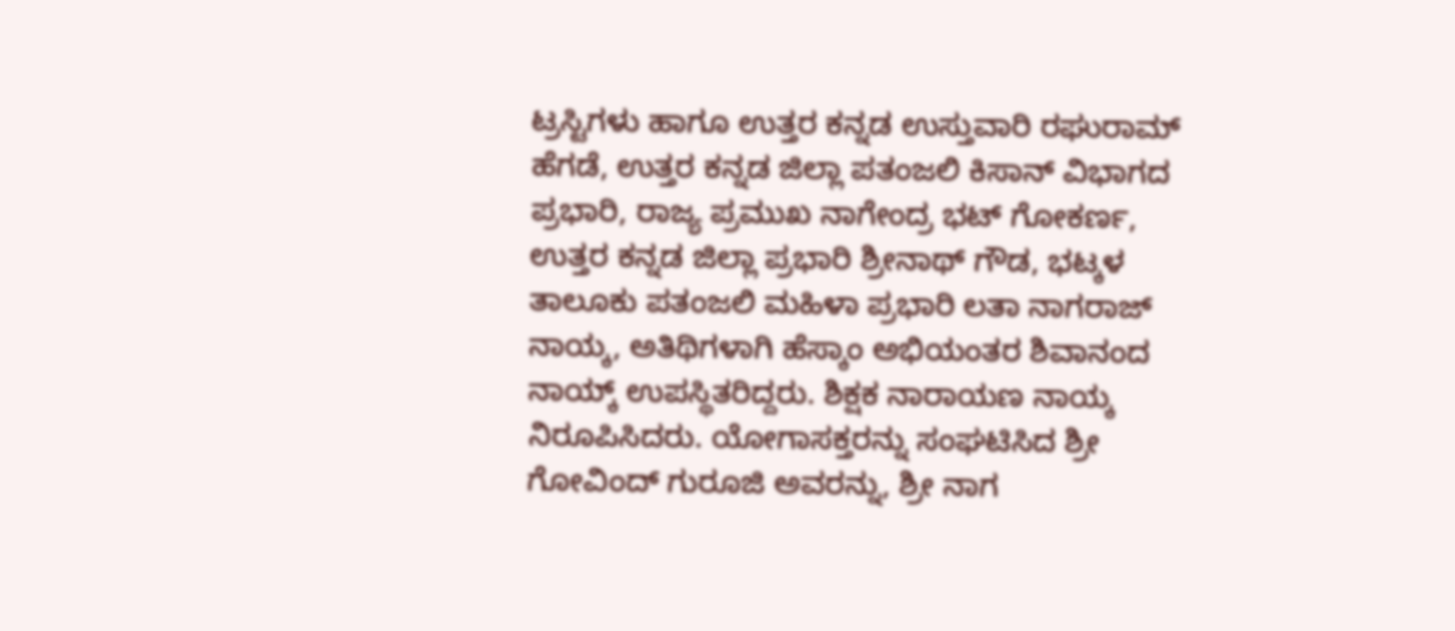ಟ್ರಸ್ಟಿಗಳು ಹಾಗೂ ಉತ್ತರ ಕನ್ನಡ ಉಸ್ತುವಾರಿ ರಘುರಾಮ್ ಹೆಗಡೆ, ಉತ್ತರ ಕನ್ನಡ ಜಿಲ್ಲಾ ಪತಂಜಲಿ ಕಿಸಾನ್ ವಿಭಾಗದ ಪ್ರಭಾರಿ, ರಾಜ್ಯ ಪ್ರಮುಖ ನಾಗೇಂದ್ರ ಭಟ್ ಗೋಕರ್ಣ, ಉತ್ತರ ಕನ್ನಡ ಜಿಲ್ಲಾ ಪ್ರಭಾರಿ ಶ್ರೀನಾಥ್ ಗೌಡ, ಭಟ್ಕಳ ತಾಲೂಕು ಪತಂಜಲಿ ಮಹಿಳಾ ಪ್ರಭಾರಿ ಲತಾ ನಾಗರಾಜ್ ನಾಯ್ಕ, ಅತಿಥಿಗಳಾಗಿ ಹೆಸ್ಕಾಂ ಅಭಿಯಂತರ ಶಿವಾನಂದ ನಾಯ್ಕ್ ಉಪಸ್ಥಿತರಿದ್ದರು. ಶಿಕ್ಷಕ ನಾರಾಯಣ ನಾಯ್ಕ ನಿರೂಪಿಸಿದರು. ಯೋಗಾಸಕ್ತರನ್ನು ಸಂಘಟಿಸಿದ ಶ್ರೀ ಗೋವಿಂದ್ ಗುರೂಜಿ ಅವರನ್ನು, ಶ್ರೀ ನಾಗ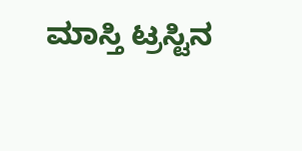ಮಾಸ್ತಿ ಟ್ರಸ್ಟಿನ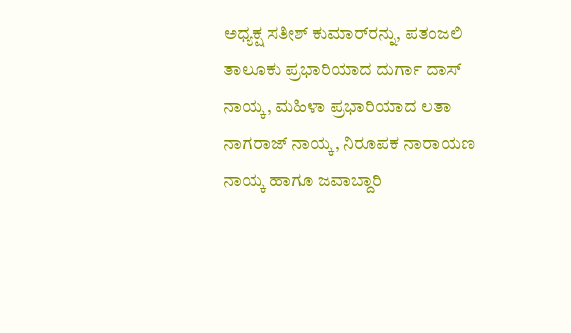ಅಧ್ಯಕ್ಷ ಸತೀಶ್ ಕುಮಾರ್‌ರನ್ನು, ಪತಂಜಲಿ ತಾಲೂಕು ಪ್ರಭಾರಿಯಾದ ದುರ್ಗಾ ದಾಸ್ ನಾಯ್ಕ, ಮಹಿಳಾ ಪ್ರಭಾರಿಯಾದ ಲತಾ ನಾಗರಾಜ್ ನಾಯ್ಕ, ನಿರೂಪಕ ನಾರಾಯಣ ನಾಯ್ಕ ಹಾಗೂ ಜವಾಬ್ದಾರಿ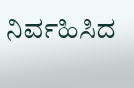ನಿರ್ವಹಿಸಿದ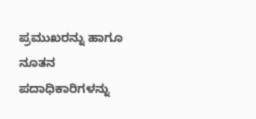ಪ್ರಮುಖರನ್ನು ಹಾಗೂ ನೂತನ ಪದಾಧಿಕಾರಿಗಳನ್ನು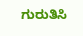ಗುರುತಿಸಿ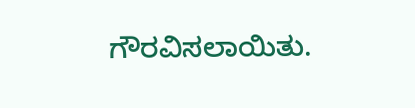ಗೌರವಿಸಲಾಯಿತು.